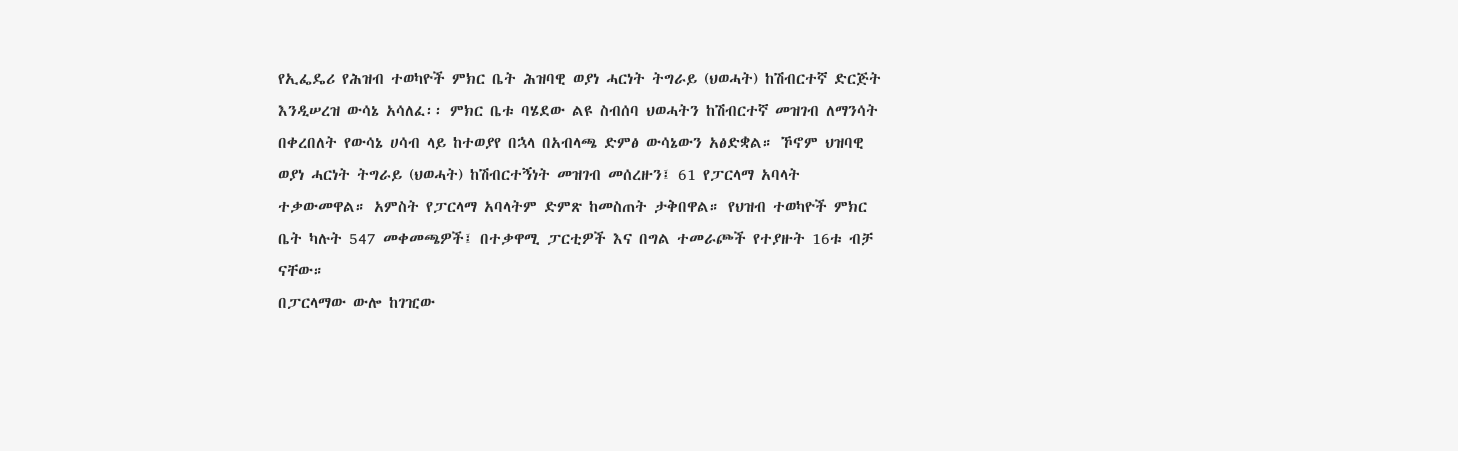የኢፌዴሪ የሕዝብ ተወካዮች ምክር ቤት ሕዝባዊ ወያነ ሓርነት ትግራይ (ህወሓት) ከሽብርተኛ ድርጅት እንዲሠረዝ ውሳኔ አሳለፈ፡፡ ምክር ቤቱ ባሄደው ልዩ ስብሰባ ህወሓትን ከሽብርተኛ መዝገብ ለማንሳት በቀረበለት የውሳኔ ሀሳብ ላይ ከተወያየ በኋላ በአብላጫ ድምፅ ውሳኔውን አፅድቋል። ኾኖም ህዝባዊ ወያነ ሓርነት ትግራይ (ህወሓት) ከሽብርተኝነት መዝገብ መሰረዙን፤ 61 የፓርላማ አባላት ተቃውመዋል። አምስት የፓርላማ አባላትም ድምጽ ከመስጠት ታቅበዋል። የህዝብ ተወካዮች ምክር ቤት ካሉት 547 መቀመጫዎች፤ በተቃዋሚ ፓርቲዎች እና በግል ተመራጮች የተያዙት 16ቱ ብቻ ናቸው።
በፓርላማው ውሎ ከገዢው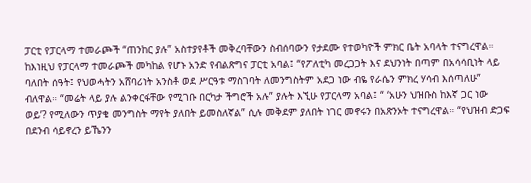ፓርቲ የፓርላማ ተመራጮች “ጠንከር ያሉ” አስተያየቶች መቅረባቸውን ስብሰባውን የታደሙ የተወካዮች ምክር ቤት አባላት ተናግረዋል። ከእነዚህ የፓርላማ ተመራጮች መካከል የሆኑ አንድ የብልጽግና ፓርቲ አባል፤ “የፖለቲካ መረጋጋት እና ደህንነት በጣም በአሳሳቢነት ላይ ባለበት ሰዓት፤ የህወሓትን አሸባሪነት አንስቶ ወደ ሥርዓቱ ማስገባት ለመንግስትም አደጋ ነው ብዬ የራሴን ምክረ ሃሳብ እሰጣለሁ” ብለዋል። “መሬት ላይ ያሉ ልንቀርፋቸው የሚገቡ በርካታ ችግሮች አሉ” ያሉት እኚሁ የፓርላማ አባል፤ “ ‘አሁን ህዝቡስ ከእኛ ጋር ነው ወይ’? የሚለውን ጥያቄ መንግስት ማየት ያለበት ይመስለኛል” ሲሉ መቅደም ያለበት ነገር መኖሩን በአጽንኦት ተናግረዋል። “የህዝብ ድጋፍ በደንብ ሳይኖረን ይኼንን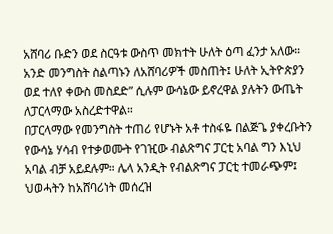አሸባሪ ቡድን ወደ ስርዓቱ ውስጥ መክተት ሁለት ዕጣ ፈንታ አለው። አንድ መንግስት ስልጣኑን ለአሸባሪዎች መስጠት፤ ሁለት ኢትዮጵያን ወደ ተለየ ቀውስ መስደድ” ሲሉም ውሳኔው ይኖረዋል ያሉትን ውጤት ለፓርላማው አስረድተዋል።
በፓርላማው የመንግስት ተጠሪ የሆኑት አቶ ተስፋዬ በልጅጌ ያቀረቡትን የውሳኔ ሃሳብ የተቃወሙት የገዢው ብልጽግና ፓርቲ አባል ግን እኒህ አባል ብቻ አይደሉም። ሌላ አንዲት የብልጽግና ፓርቲ ተመራጭም፤ ህወሓትን ከአሸባሪነት መሰረዝ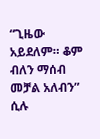“ጊዜው አይደለም። ቆም ብለን ማሰብ መቻል አለብን” ሲሉ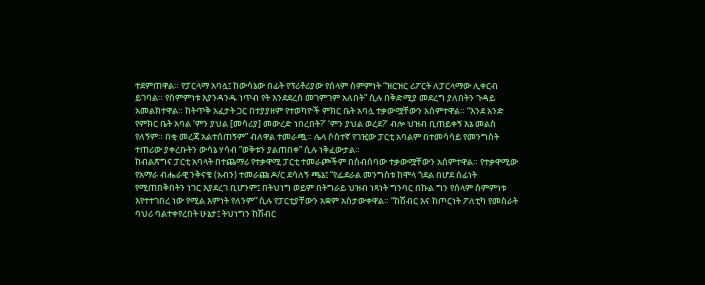ተደምጠዋል። የፓርላማ አባሏ፤ ከውሳኔው በፊት የፕሪቶሪያው የሰላም ስምምነት “ዝርዝር ሪፖርት ለፓርላማው ሊቀርብ ይገባል። የስምምነቱ እያንዳንዱ ነጥብ የት እንደደረሰ መገምገም አለበት” ሲሉ በቅድሚያ መደረግ ያለበትን ጉዳይ አመልክተዋል። ከትጥቅ አፈታት ጋር በተያያዘም የተወካዮች ምክር ቤት አባሏ ተቃውሟቸውን አሰምተዋል። “እንደ አንድ የምክር ቤት አባል ‘ምን ያህል [መሳሪያ] መውረድ ነበረበት?’ ‘ምን ያህል ወረደ?’ ብሎ ህዝብ ቢጠይቀኝ እኔ መልስ የለኝም። በቂ መረጃ አልተሰጠኝም” ብለዋል ተመራጯ። ሌላ ሶስተኛ የገዢው ፓርቲ አባልም በተመሳሳይ የመንግስት ተጠሪው ያቀረቡትን ውሳኔ ሃሳብ “ወቅቱን ያልጠበቀ” ሲሉ ነቅፈውታል።
ከብልጽግና ፓርቲ አባላት በተጨማሪ የተቃዋሚ ፓርቲ ተመራጮችም በስብሰባው ተቃውሟቸውን አሰምተዋል። የተቃዋሚው የአማራ ብሔራዊ ንቅናቄ (አብን) ተመራጩ ዶ/ር ደሳለኝ ጫኔ፤ “የፌደራል መንግስቱ ከሞላ ጎደል በሆደ ሰፊነት የሚጠበቅበትን ነገር እያደረገ ቢሆንም፤ በትህነግ ወይም በትግራይ ህዝብ ነጻነት ግንባር በኩል ግን የሰላም ስምምነቱ እየተተገበረ ነው የሚል እምነት የለንም” ሲሉ የፓርቲያቸውን አቋም አስታውቀዋል። “ከሽብር እና ከጦርነት ፖለቲካ የመስራት ባህሪ ባልተቀየረበት ሁኔታ፤ ትህነግን ከሽብር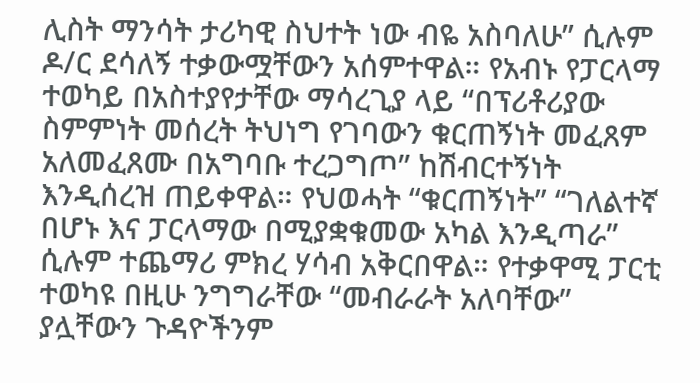ሊስት ማንሳት ታሪካዊ ስህተት ነው ብዬ አስባለሁ” ሲሉም ዶ/ር ደሳለኝ ተቃውሟቸውን አሰምተዋል። የአብኑ የፓርላማ ተወካይ በአስተያየታቸው ማሳረጊያ ላይ “በፕሪቶሪያው ስምምነት መሰረት ትህነግ የገባውን ቁርጠኝነት መፈጸም አለመፈጸሙ በአግባቡ ተረጋግጦ” ከሽብርተኝነት እንዲሰረዝ ጠይቀዋል። የህወሓት “ቁርጠኝነት” “ገለልተኛ በሆኑ እና ፓርላማው በሚያቋቁመው አካል እንዲጣራ” ሲሉም ተጨማሪ ምክረ ሃሳብ አቅርበዋል። የተቃዋሚ ፓርቲ ተወካዩ በዚሁ ንግግራቸው “መብራራት አለባቸው” ያሏቸውን ጉዳዮችንም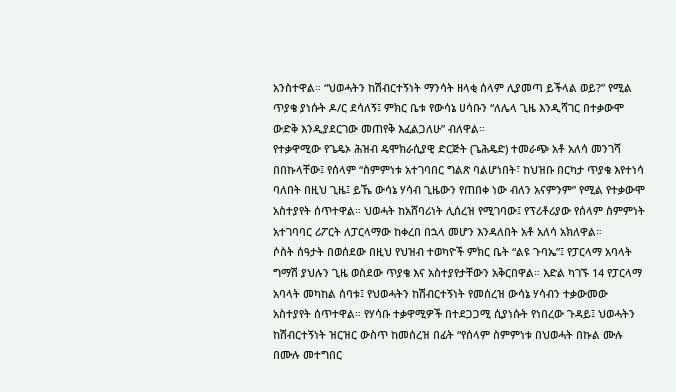አንስተዋል። “ህወሓትን ከሽብርተኝነት ማንሳት ዘላቂ ሰላም ሊያመጣ ይችላል ወይ?” የሚል ጥያቄ ያነሱት ዶ/ር ደሳለኝ፤ ምክር ቤቱ የውሳኔ ሀሳቡን “ለሌላ ጊዜ እንዲሻገር በተቃውሞ ውድቅ እንዲያደርገው መጠየቅ እፈልጋለሁ” ብለዋል።
የተቃዋሚው የጌዴኦ ሕዝብ ዴሞክራሲያዊ ድርጅት (ጌሕዴድ) ተመራጭ አቶ አለሳ መንገሻ በበኩላቸው፤ የሰላም “ስምምነቱ አተገባበር ግልጽ ባልሆነበት፣ ከህዝቡ በርካታ ጥያቄ እየተነሳ ባለበት በዚህ ጊዜ፤ ይኼ ውሳኔ ሃሳብ ጊዜውን የጠበቀ ነው ብለን አናምንም” የሚል የተቃውሞ አስተያየት ሰጥተዋል። ህወሓት ከአሸባሪነት ሊሰረዝ የሚገባው፤ የፕሪቶሪያው የሰላም ስምምነት አተገባባር ሪፖርት ለፓርላማው ከቀረበ በኋላ መሆን እንዳለበት አቶ አለሳ አክለዋል።
ሶስት ሰዓታት በወሰደው በዚህ የህዝብ ተወካዮች ምክር ቤት “ልዩ ጉባኤ”፤ የፓርላማ አባላት ግማሽ ያህሉን ጊዜ ወስደው ጥያቄ እና አስተያየታቸውን አቅርበዋል። እድል ካገኙ 14 የፓርላማ አባላት መካከል ሰባቱ፤ የህወሓትን ከሽብርተኝነት የመሰረዝ ውሳኔ ሃሳብን ተቃውመው አስተያየት ሰጥተዋል። የሃሳቡ ተቃዋሚዎች በተደጋጋሚ ሲያነሱት የነበረው ጉዳይ፤ ህወሓትን ከሽብርተኝነት ዝርዝር ውስጥ ከመሰረዝ በፊት “የሰላም ስምምነቱ በህወሓት በኩል ሙሉ በሙሉ መተግበር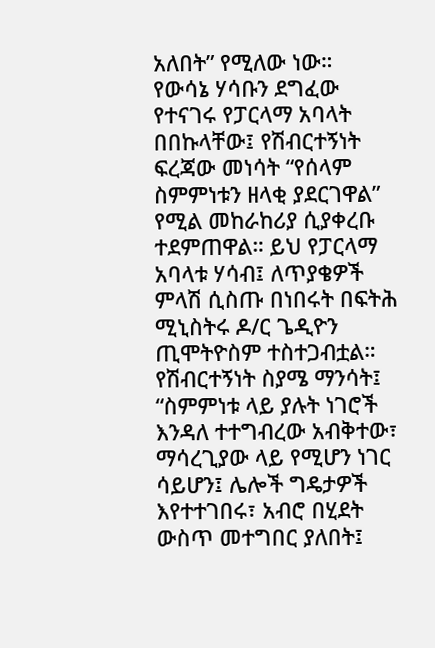አለበት” የሚለው ነው።
የውሳኔ ሃሳቡን ደግፈው የተናገሩ የፓርላማ አባላት በበኩላቸው፤ የሽብርተኝነት ፍረጃው መነሳት “የሰላም ስምምነቱን ዘላቂ ያደርገዋል” የሚል መከራከሪያ ሲያቀረቡ ተደምጠዋል። ይህ የፓርላማ አባላቱ ሃሳብ፤ ለጥያቄዎች ምላሽ ሲስጡ በነበሩት በፍትሕ ሚኒስትሩ ዶ/ር ጌዲዮን ጢሞትዮስም ተስተጋብቷል። የሽብርተኝነት ስያሜ ማንሳት፤ “ስምምነቱ ላይ ያሉት ነገሮች እንዳለ ተተግብረው አብቅተው፣ ማሳረጊያው ላይ የሚሆን ነገር ሳይሆን፤ ሌሎች ግዴታዎች እየተተገበሩ፣ አብሮ በሂደት ውስጥ መተግበር ያለበት፤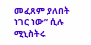መፈጸም ያለበት ነገር ነው” ሲሉ ሚኒስትሩ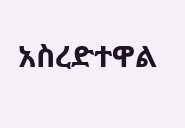አስረድተዋል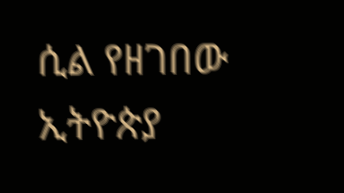ሲል የዘገበው ኢትዮጵያ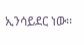ኢንሳይደር ነው፡፡